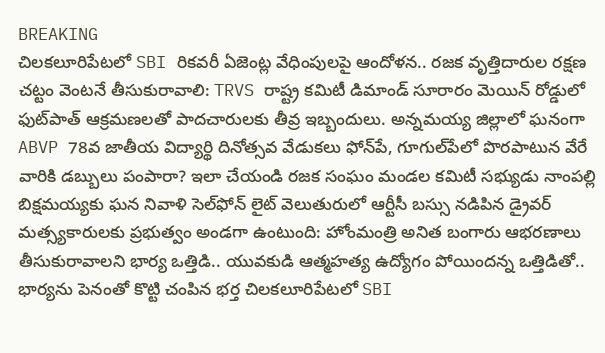BREAKING
చిలకలూరిపేటలో SBI రికవరీ ఏజెంట్ల వేధింపులపై ఆందోళన.. రజక వృత్తిదారుల రక్షణ చట్టం వెంటనే తీసుకురావాలి: TRVS రాష్ట్ర కమిటీ డిమాండ్ సూరారం మెయిన్ రోడ్డులో ఫుట్‌పాత్ ఆక్రమణలతో పాదచారులకు తీవ్ర ఇబ్బందులు. అన్నమయ్య జిల్లాలో ఘనంగా ABVP 78వ జాతీయ విద్యార్థి దినోత్సవ వేడుకలు ఫోన్‌పే, గూగుల్‌పేలో పొరపాటున వేరే వారికి డబ్బులు పంపారా? ఇలా చేయండి రజక సంఘం మండల కమిటీ సభ్యుడు నాంపల్లి బిక్షమయ్యకు ఘన నివాళి సెల్‌ఫోన్ లైట్ వెలుతురులో ఆర్టీసీ బస్సు నడిపిన డ్రైవర్ మత్స్యకారులకు ప్రభుత్వం అండగా ఉంటుంది: హోంమంత్రి అనిత బంగారు ఆభరణాలు తీసుకురావాలని భార్య ఒత్తిడి.. యువకుడి ఆత్మహత్య ఉద్యోగం పోయిందన్న ఒత్తిడితో.. భార్యను పెనంతో కొట్టి చంపిన భర్త చిలకలూరిపేటలో SBI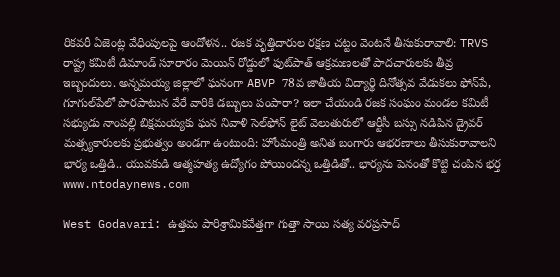రికవరీ ఏజెంట్ల వేధింపులపై ఆందోళన.. రజక వృత్తిదారుల రక్షణ చట్టం వెంటనే తీసుకురావాలి: TRVS రాష్ట్ర కమిటీ డిమాండ్ సూరారం మెయిన్ రోడ్డులో ఫుట్‌పాత్ ఆక్రమణలతో పాదచారులకు తీవ్ర ఇబ్బందులు. అన్నమయ్య జిల్లాలో ఘనంగా ABVP 78వ జాతీయ విద్యార్థి దినోత్సవ వేడుకలు ఫోన్‌పే, గూగుల్‌పేలో పొరపాటున వేరే వారికి డబ్బులు పంపారా? ఇలా చేయండి రజక సంఘం మండల కమిటీ సభ్యుడు నాంపల్లి బిక్షమయ్యకు ఘన నివాళి సెల్‌ఫోన్ లైట్ వెలుతురులో ఆర్టీసీ బస్సు నడిపిన డ్రైవర్ మత్స్యకారులకు ప్రభుత్వం అండగా ఉంటుంది: హోంమంత్రి అనిత బంగారు ఆభరణాలు తీసుకురావాలని భార్య ఒత్తిడి.. యువకుడి ఆత్మహత్య ఉద్యోగం పోయిందన్న ఒత్తిడితో.. భార్యను పెనంతో కొట్టి చంపిన భర్త
www.ntodaynews.com

West Godavari: ఉత్తమ పారిశ్రామికవేత్తగా గుత్తా సాయి సత్య వరప్రసాద్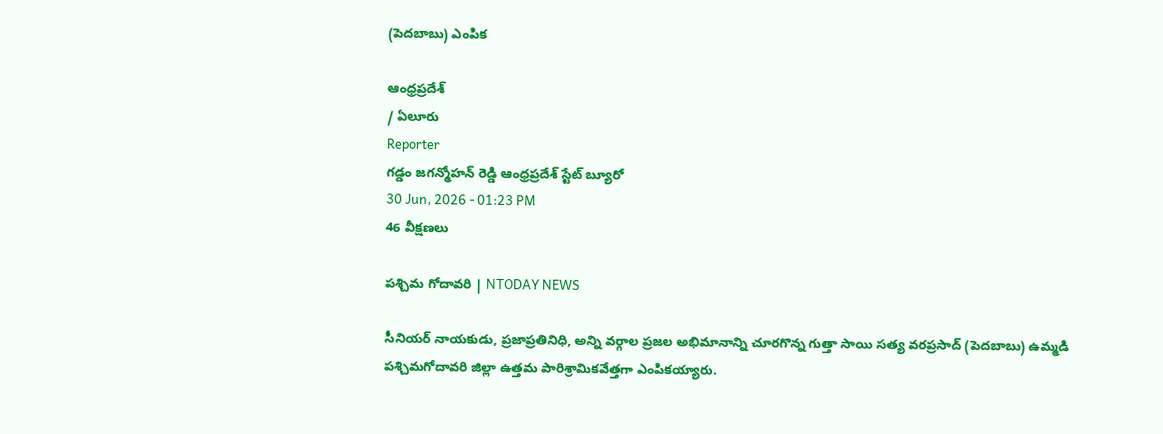(పెదబాబు) ఎంపిక

ఆంధ్రప్రదేశ్
/ ఏలూరు
Reporter
గడ్డం జగన్మోహన్ రెడ్డి ఆంధ్రప్రదేశ్ స్టేట్ బ్యూరో
30 Jun, 2026 - 01:23 PM
46 వీక్షణలు

పశ్చిమ గోదావరి | NTODAY NEWS

సీనియర్ నాయకుడు, ప్రజాప్రతినిధి, అన్ని వర్గాల ప్రజల అభిమానాన్ని చూరగొన్న గుత్తా సాయి సత్య వరప్రసాద్ (పెదబాబు) ఉమ్మడి పశ్చిమగోదావరి జిల్లా ఉత్తమ పారిశ్రామికవేత్తగా ఎంపికయ్యారు.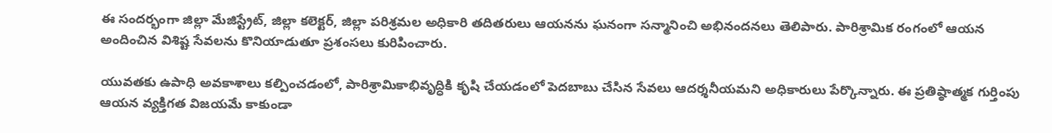ఈ సందర్భంగా జిల్లా మేజిస్ట్రేట్, జిల్లా కలెక్టర్, జిల్లా పరిశ్రమల అధికారి తదితరులు ఆయనను ఘనంగా సన్మానించి అభినందనలు తెలిపారు. పారిశ్రామిక రంగంలో ఆయన అందించిన విశిష్ట సేవలను కొనియాడుతూ ప్రశంసలు కురిపించారు.

యువతకు ఉపాధి అవకాశాలు కల్పించడంలో, పారిశ్రామికాభివృద్ధికి కృషి చేయడంలో పెదబాబు చేసిన సేవలు ఆదర్శనీయమని అధికారులు పేర్కొన్నారు. ఈ ప్రతిష్ఠాత్మక గుర్తింపు ఆయన వ్యక్తిగత విజయమే కాకుండా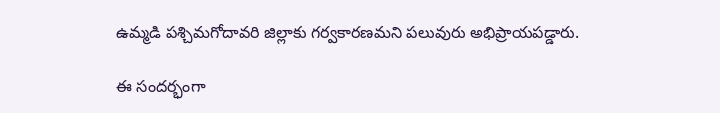ఉమ్మడి పశ్చిమగోదావరి జిల్లాకు గర్వకారణమని పలువురు అభిప్రాయపడ్డారు.

ఈ సందర్భంగా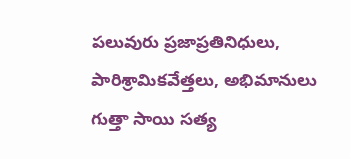పలువురు ప్రజాప్రతినిధులు, పారిశ్రామికవేత్తలు, అభిమానులు గుత్తా సాయి సత్య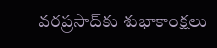వరప్రసాద్‌కు శుభాకాంక్షలు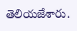తెలియజేశారు.